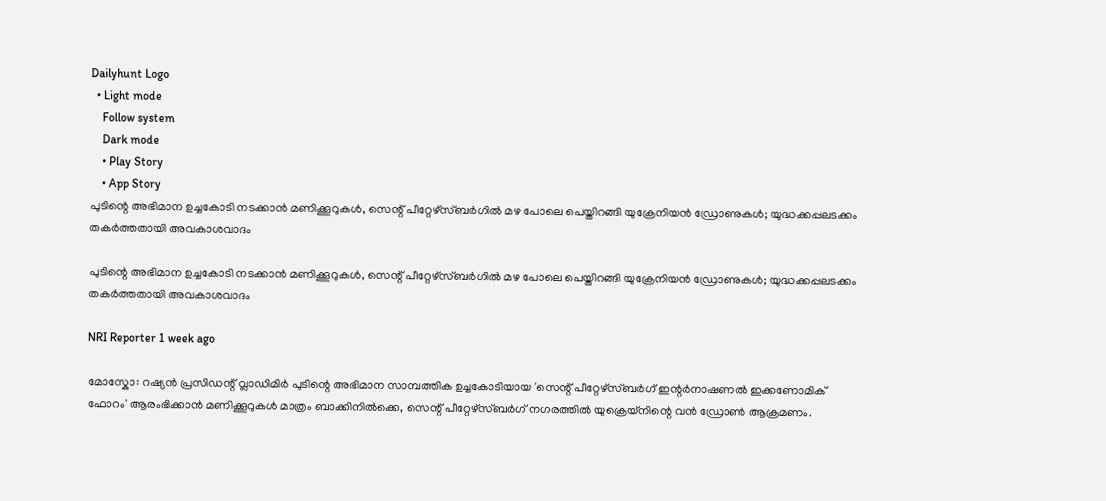Dailyhunt Logo
  • Light mode
    Follow system
    Dark mode
    • Play Story
    • App Story
പുടിന്റെ അഭിമാന ഉച്ചകോടി നടക്കാൻ മണിക്കൂറുകള്‍, സെന്റ് പീറ്റേഴ്‌സ്ബര്‍ഗില്‍ മഴ പോലെ പെയ്തിറങ്ങി യുക്രേനിയൻ ഡ്രോണുകള്‍; യുദ്ധക്കപ്പലടക്കം തകര്‍ത്തതായി അവകാശവാദം

പുടിന്റെ അഭിമാന ഉച്ചകോടി നടക്കാൻ മണിക്കൂറുകള്‍, സെന്റ് പീറ്റേഴ്‌സ്ബര്‍ഗില്‍ മഴ പോലെ പെയ്തിറങ്ങി യുക്രേനിയൻ ഡ്രോണുകള്‍; യുദ്ധക്കപ്പലടക്കം തകര്‍ത്തതായി അവകാശവാദം

NRI Reporter 1 week ago

മോസ്കോ: റഷ്യൻ പ്രസിഡന്റ് വ്ലാഡിമിർ പുടിന്റെ അഭിമാന സാമ്പത്തിക ഉച്ചകോടിയായ 'സെന്റ് പീറ്റേഴ്‌സ്ബർഗ് ഇന്റർനാഷണല്‍ ഇക്കണോമിക് ഫോറം' ആരംഭിക്കാൻ മണിക്കൂറുകള്‍ മാത്രം ബാക്കിനില്‍ക്കെ, സെന്റ് പീറ്റേഴ്‌സ്ബർഗ് നഗരത്തില്‍ യുക്രെയ്നിന്റെ വൻ ഡ്രോണ്‍ ആക്രമണം.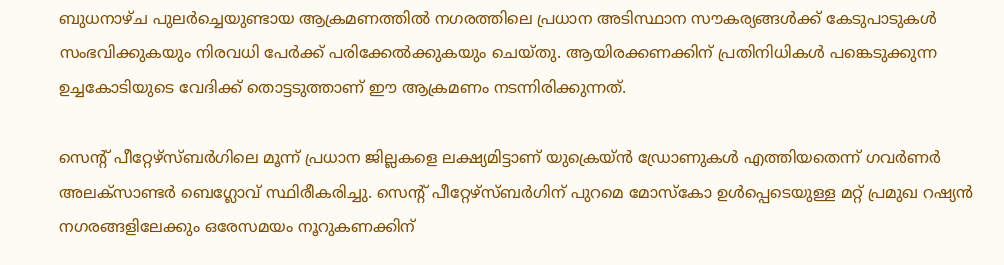ബുധനാഴ്ച പുലർച്ചെയുണ്ടായ ആക്രമണത്തില്‍ നഗരത്തിലെ പ്രധാന അടിസ്ഥാന സൗകര്യങ്ങള്‍ക്ക് കേടുപാടുകള്‍ സംഭവിക്കുകയും നിരവധി പേർക്ക് പരിക്കേല്‍ക്കുകയും ചെയ്തു. ആയിരക്കണക്കിന് പ്രതിനിധികള്‍ പങ്കെടുക്കുന്ന ഉച്ചകോടിയുടെ വേദിക്ക് തൊട്ടടുത്താണ് ഈ ആക്രമണം നടന്നിരിക്കുന്നത്.

സെന്റ് പീറ്റേഴ്‌സ്ബർഗിലെ മൂന്ന് പ്രധാന ജില്ലകളെ ലക്ഷ്യമിട്ടാണ് യുക്രെയ്ൻ ഡ്രോണുകള്‍ എത്തിയതെന്ന് ഗവർണർ അലക്സാണ്ടർ ബെഗ്ലോവ് സ്ഥിരീകരിച്ചു. സെന്റ് പീറ്റേഴ്‌സ്ബർഗിന് പുറമെ മോസ്കോ ഉള്‍പ്പെടെയുള്ള മറ്റ് പ്രമുഖ റഷ്യൻ നഗരങ്ങളിലേക്കും ഒരേസമയം നൂറുകണക്കിന്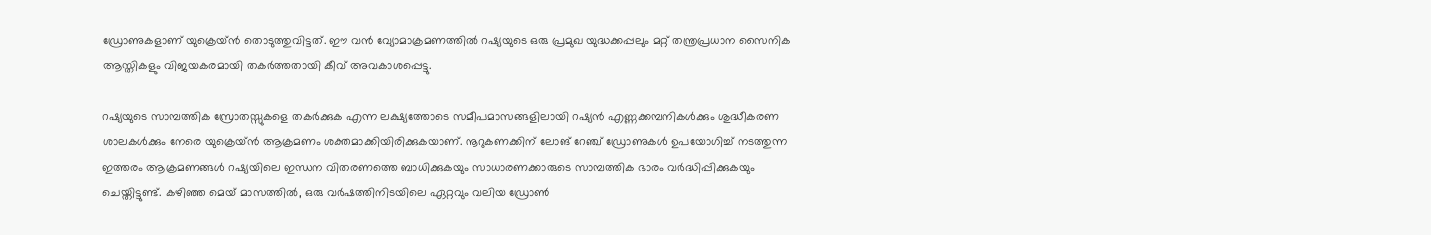ഡ്രോണുകളാണ് യുക്രെയ്ൻ തൊടുത്തുവിട്ടത്. ഈ വൻ വ്യോമാക്രമണത്തില്‍ റഷ്യയുടെ ഒരു പ്രമുഖ യുദ്ധക്കപ്പലും മറ്റ് തന്ത്രപ്രധാന സൈനിക ആസ്തികളും വിജയകരമായി തകർത്തതായി കീവ് അവകാശപ്പെട്ടു.

റഷ്യയുടെ സാമ്പത്തിക സ്രോതസ്സുകളെ തകർക്കുക എന്ന ലക്ഷ്യത്തോടെ സമീപമാസങ്ങളിലായി റഷ്യൻ എണ്ണക്കമ്പനികള്‍ക്കും ശുദ്ധീകരണ ശാലകള്‍ക്കും നേരെ യുക്രെയ്ൻ ആക്രമണം ശക്തമാക്കിയിരിക്കുകയാണ്. നൂറുകണക്കിന് ലോങ് റേഞ്ച് ഡ്രോണുകള്‍ ഉപയോഗിച്ച്‌ നടത്തുന്ന ഇത്തരം ആക്രമണങ്ങള്‍ റഷ്യയിലെ ഇന്ധന വിതരണത്തെ ബാധിക്കുകയും സാധാരണക്കാരുടെ സാമ്പത്തിക ഭാരം വർദ്ധിപ്പിക്കുകയും ചെയ്തിട്ടുണ്ട്. കഴിഞ്ഞ മെയ് മാസത്തില്‍, ഒരു വർഷത്തിനിടയിലെ ഏറ്റവും വലിയ ഡ്രോണ്‍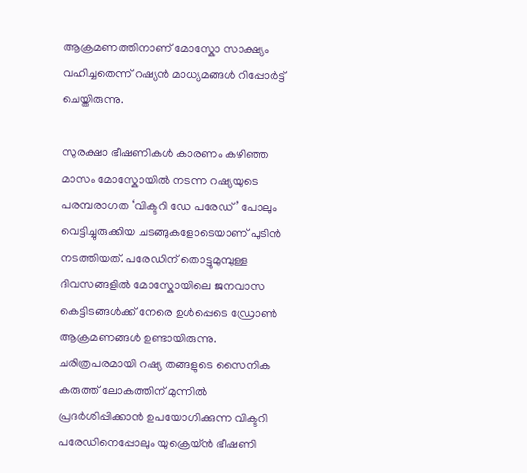ആക്രമണത്തിനാണ് മോസ്കോ സാക്ഷ്യം വഹിച്ചതെന്ന് റഷ്യൻ മാധ്യമങ്ങള്‍ റിപ്പോർട്ട് ചെയ്തിരുന്നു.

സുരക്ഷാ ഭീഷണികള്‍ കാരണം കഴിഞ്ഞ മാസം മോസ്കോയില്‍ നടന്ന റഷ്യയുടെ പരമ്പരാഗത ‘വിക്ടറി ഡേ പരേഡ്’ പോലും വെട്ടിച്ചുരുക്കിയ ചടങ്ങുകളോടെയാണ് പുടിൻ നടത്തിയത്. പരേഡിന് തൊട്ടുമുമ്പുള്ള ദിവസങ്ങളില്‍ മോസ്കോയിലെ ജനവാസ കെട്ടിടങ്ങള്‍ക്ക് നേരെ ഉള്‍പ്പെടെ ഡ്രോണ്‍ ആക്രമണങ്ങള്‍ ഉണ്ടായിരുന്നു. ചരിത്രപരമായി റഷ്യ തങ്ങളുടെ സൈനിക കരുത്ത് ലോകത്തിന് മുന്നില്‍ പ്രദർശിപ്പിക്കാൻ ഉപയോഗിക്കുന്ന വിക്ടറി പരേഡിനെപ്പോലും യുക്രെയ്ൻ ഭീഷണി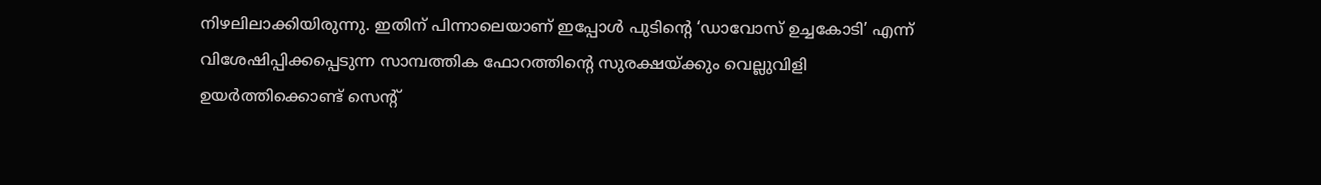നിഴലിലാക്കിയിരുന്നു. ഇതിന് പിന്നാലെയാണ് ഇപ്പോള്‍ പുടിന്റെ ‘ഡാവോസ് ഉച്ചകോടി’ എന്ന് വിശേഷിപ്പിക്കപ്പെടുന്ന സാമ്പത്തിക ഫോറത്തിന്റെ സുരക്ഷയ്ക്കും വെല്ലുവിളി ഉയർത്തിക്കൊണ്ട് സെന്റ്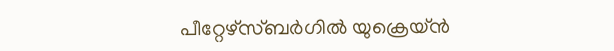പീറ്റേഴ്‌സ്ബർഗില്‍ യുക്രെയ്ൻ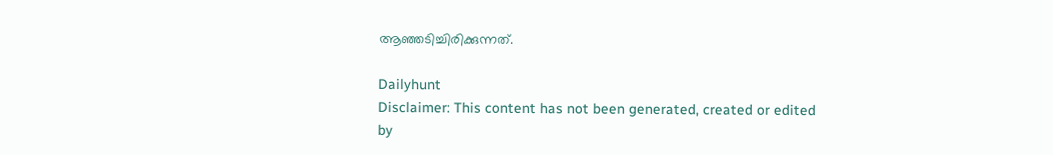ആഞ്ഞടിച്ചിരിക്കുന്നത്.

Dailyhunt
Disclaimer: This content has not been generated, created or edited by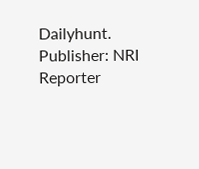Dailyhunt. Publisher: NRI Reporter